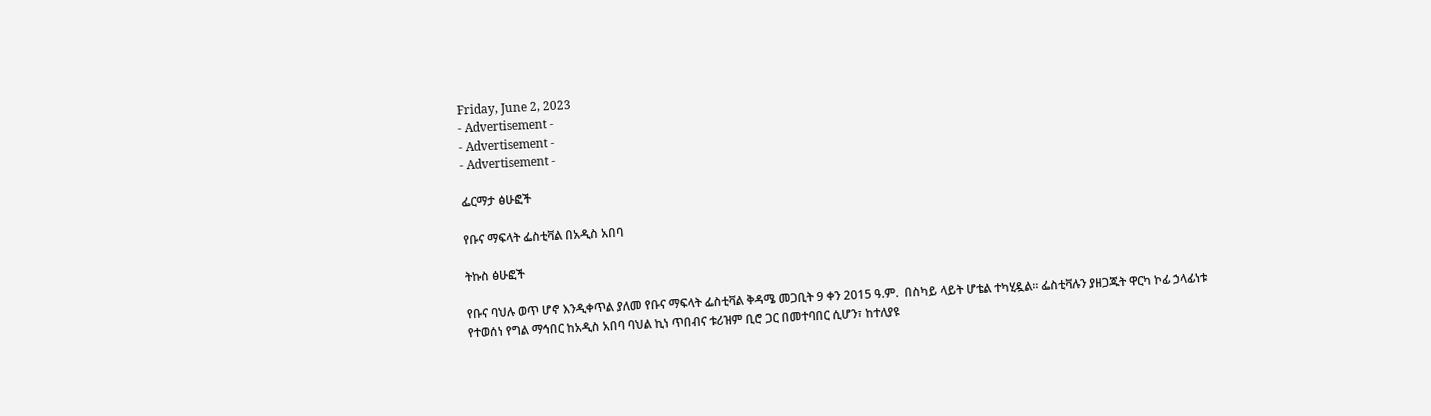Friday, June 2, 2023
- Advertisement -
- Advertisement -
- Advertisement -

ፌርማታ ፅሁፎች

የቡና ማፍላት ፌስቲቫል በአዲስ አበባ

ትኩስ ፅሁፎች

የቡና ባህሉ ወጥ ሆኖ እንዲቀጥል ያለመ የቡና ማፍላት ፌስቲቫል ቅዳሜ መጋቢት 9 ቀን 2015 ዓ.ም.  በስካይ ላይት ሆቴል ተካሂዷል፡፡ ፌስቲቫሉን ያዘጋጁት ዋርካ ኮፊ ኃላፊነቱ የተወሰነ የግል ማኅበር ከአዲስ አበባ ባህል ኪነ ጥበብና ቱሪዝም ቢሮ ጋር በመተባበር ሲሆን፣ ከተለያዩ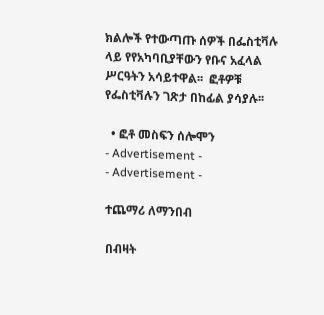ክልሎች የተውጣጡ ሰዎች በፌስቲቫሉ ላይ የየአካባቢያቸውን የቡና አፈላል ሥርዓትን አሳይተዋል፡፡  ፎቶዎቹ የፌስቲቫሉን ገጽታ በከፊል ያሳያሉ፡፡

  • ፎቶ መስፍን ሰሎሞን
- Advertisement -
- Advertisement -

ተጨማሪ ለማንበብ

በብዛት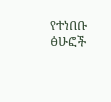የተነበቡ ፅሁፎች